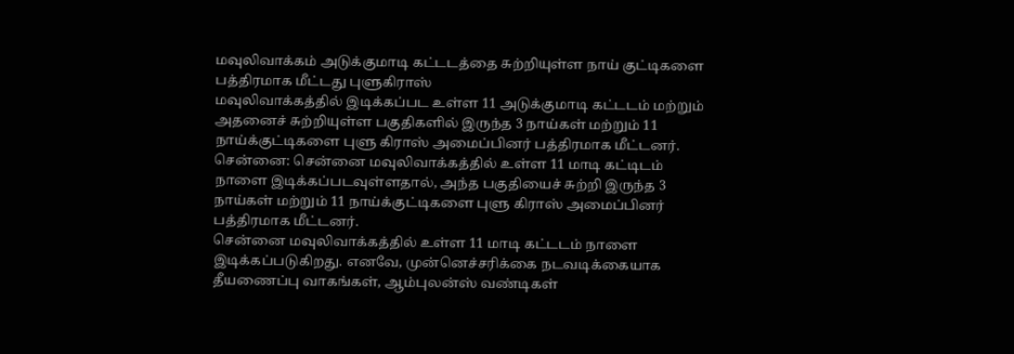மவுலிவாக்கம் அடுக்குமாடி கட்டடத்தை சுற்றியுள்ள நாய் குட்டிகளை பத்திரமாக மீட்டது புளுகிராஸ்
மவுலிவாக்கத்தில் இடிக்கப்பட உள்ள 11 அடுக்குமாடி கட்டடம் மற்றும் அதனைச் சுற்றியுள்ள பகுதிகளில் இருந்த 3 நாய்கள் மற்றும் 11 நாய்க்குட்டிகளை புளு கிராஸ் அமைப்பினர் பத்திரமாக மீட்டனர்.
சென்னை: சென்னை மவுலிவாக்கத்தில் உள்ள 11 மாடி கட்டிடம் நாளை இடிக்கப்படவுள்ளதால், அந்த பகுதியைச் சுற்றி இருந்த 3 நாய்கள் மற்றும் 11 நாய்க்குட்டிகளை புளு கிராஸ் அமைப்பினர் பத்திரமாக மீட்டனர்.
சென்னை மவுலிவாக்கத்தில் உள்ள 11 மாடி கட்டடம் நாளை இடிக்கப்படுகிறது. எனவே, முன்னெச்சரிக்கை நடவடிக்கையாக தீயணைப்பு வாகங்கள், ஆம்புலன்ஸ் வண்டிகள்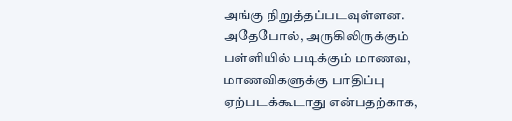அங்கு நிறுத்தப்படவுள்ளன. அதேபோல், அருகிலிருக்கும் பள்ளியில் படிக்கும் மாணவ, மாணவிகளுக்கு பாதிப்பு ஏற்படக்கூடாது என்பதற்காக,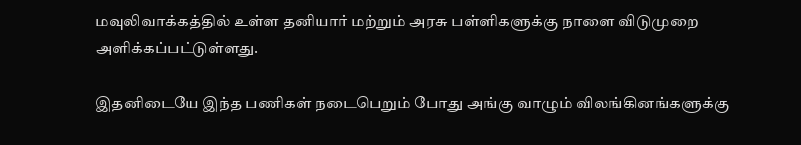மவுலிவாக்கத்தில் உள்ள தனியார் மற்றும் அரசு பள்ளிகளுக்கு நாளை விடுமுறை அளிக்கப்பட்டுள்ளது.

இதனிடையே இந்த பணிகள் நடைபெறும் போது அங்கு வாழும் விலங்கினங்களுக்கு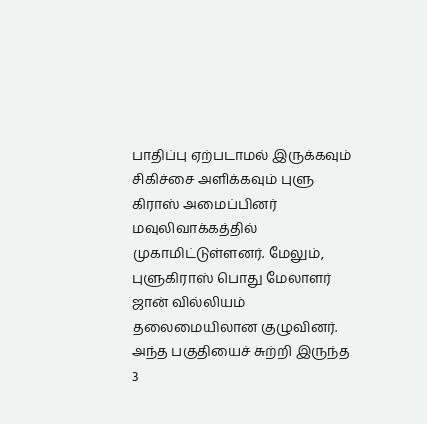பாதிப்பு ஏற்படாமல் இருக்கவும் சிகிச்சை அளிக்கவும் புளு கிராஸ் அமைப்பினர் மவுலிவாக்கத்தில் முகாமிட்டுள்ளனர். மேலும், புளுகிராஸ் பொது மேலாளர் ஜான் வில்லியம் தலைமையிலான குழுவினர். அந்த பகுதியைச் சுற்றி இருந்த 3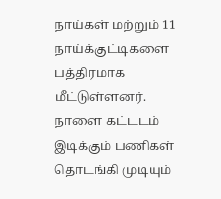நாய்கள் மற்றும் 11 நாய்க்குட்டிகளை பத்திரமாக மீட்டுள்ளனர்.
நாளை கட்டடம் இடிக்கும் பணிகள் தொடங்கி முடியும்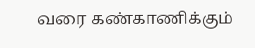வரை கண்காணிக்கும்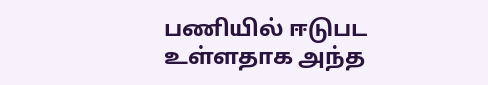பணியில் ஈடுபட உள்ளதாக அந்த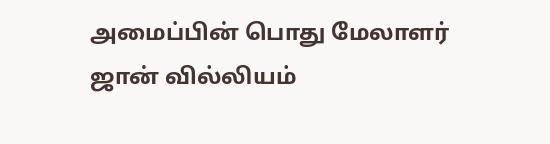அமைப்பின் பொது மேலாளர் ஜான் வில்லியம்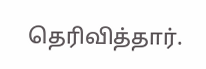தெரிவித்தார்.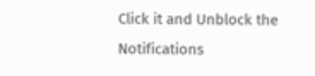Click it and Unblock the Notifications